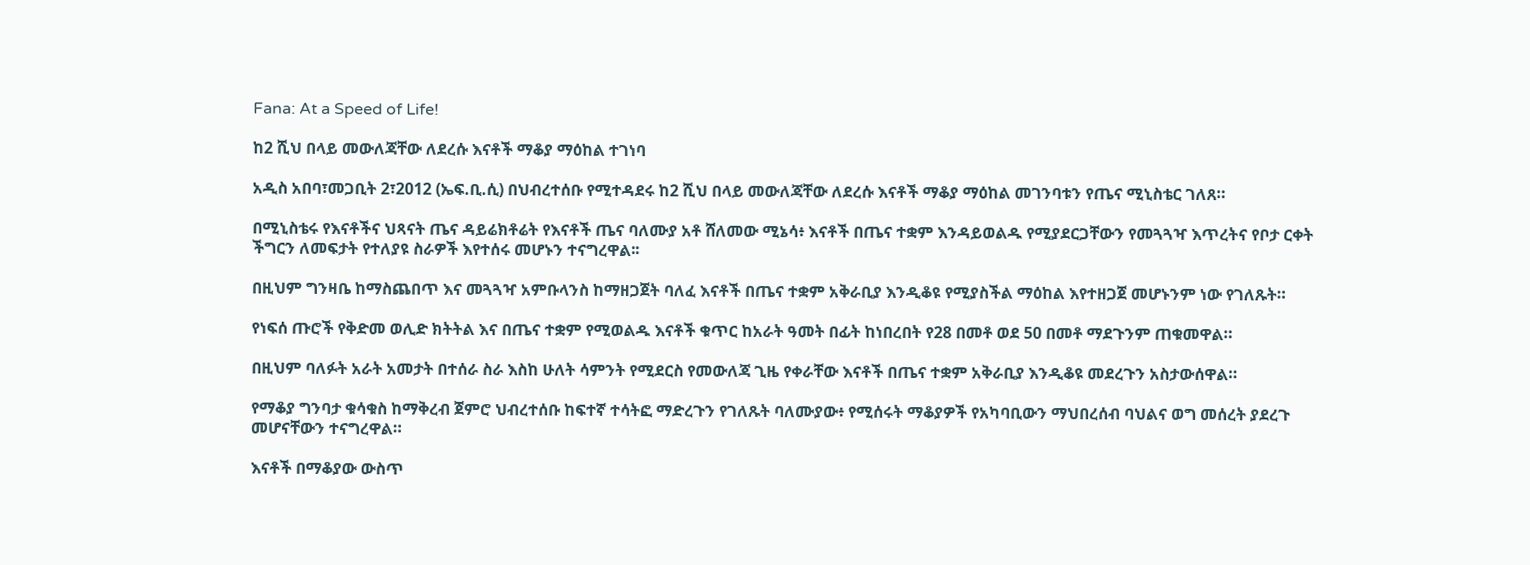Fana: At a Speed of Life!

ከ2 ሺህ በላይ መውለጃቸው ለደረሱ እናቶች ማቆያ ማዕከል ተገነባ

አዲስ አበባ፣መጋቢት 2፣2012 (ኤፍ.ቢ.ሲ) በህብረተሰቡ የሚተዳደሩ ከ2 ሺህ በላይ መውለጃቸው ለደረሱ እናቶች ማቆያ ማዕከል መገንባቱን የጤና ሚኒስቴር ገለጸ።

በሚኒስቴሩ የእናቶችና ህጻናት ጤና ዳይሬክቶሬት የእናቶች ጤና ባለሙያ አቶ ሸለመው ሚኔሳ፥ እናቶች በጤና ተቋም እንዳይወልዱ የሚያደርጋቸውን የመጓጓዣ እጥረትና የቦታ ርቀት ችግርን ለመፍታት የተለያዩ ስራዎች እየተሰሩ መሆኑን ተናግረዋል፡፡

በዚህም ግንዛቤ ከማስጨበጥ እና መጓጓዣ አምቡላንስ ከማዘጋጀት ባለፈ እናቶች በጤና ተቋም አቅራቢያ እንዲቆዩ የሚያስችል ማዕከል እየተዘጋጀ መሆኑንም ነው የገለጹት።

የነፍሰ ጡሮች የቅድመ ወሊድ ክትትል እና በጤና ተቋም የሚወልዱ እናቶች ቁጥር ከአራት ዓመት በፊት ከነበረበት የ28 በመቶ ወደ 50 በመቶ ማደጉንም ጠቁመዋል።

በዚህም ባለፉት አራት አመታት በተሰራ ስራ እስከ ሁለት ሳምንት የሚደርስ የመውለጃ ጊዜ የቀራቸው እናቶች በጤና ተቋም አቅራቢያ እንዲቆዩ መደረጉን አስታውሰዋል።

የማቆያ ግንባታ ቁሳቁስ ከማቅረብ ጀምሮ ህብረተሰቡ ከፍተኛ ተሳትፎ ማድረጉን የገለጹት ባለሙያው፥ የሚሰሩት ማቆያዎች የአካባቢውን ማህበረሰብ ባህልና ወግ መሰረት ያደረጉ መሆናቸውን ተናግረዋል።

እናቶች በማቆያው ውስጥ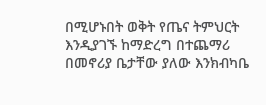በሚሆኑበት ወቅት የጤና ትምህርት እንዲያገኙ ከማድረግ በተጨማሪ በመኖሪያ ቤታቸው ያለው እንክብካቤ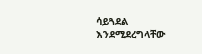ሳይጓደል እንደሚደረግላቸው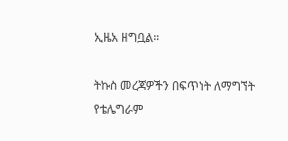ኢዜአ ዘግቧል።

ትኩስ መረጃዎችን በፍጥነት ለማግኘት የቴሌግራም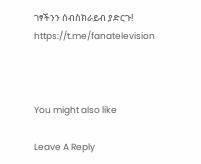ገፃችንን ሰብስክራይብ ያድርጉ!
https://t.me/fanatelevision



You might also like

Leave A Reply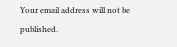Your email address will not be published.